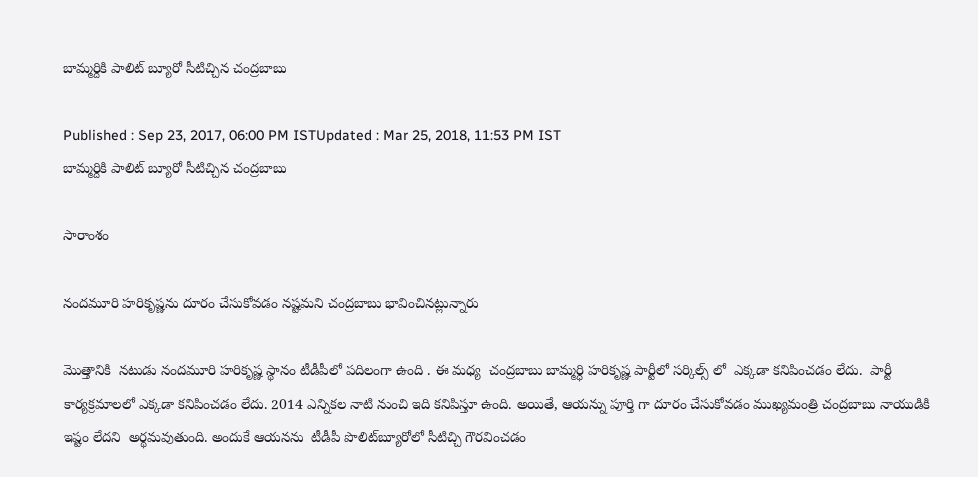బామ్మర్దికి పాలిట్ బ్యూరో సీటిచ్చిన చంద్రబాబు

Published : Sep 23, 2017, 06:00 PM ISTUpdated : Mar 25, 2018, 11:53 PM IST
బామ్మర్దికి పాలిట్ బ్యూరో సీటిచ్చిన చంద్రబాబు

సారాంశం

నందమూరి హరికృష్ణను దూరం చేసుకోవడం నష్టమని చంద్రబాబు భావించినట్లున్నారు

మొత్తానికి  నటుడు నందమూరి హరికృష్ణ స్థానం టీడీపీలో పదిలంగా ఉంది . ఈ మధ్య  చంద్రబాబు బామ్మర్ధి హరికృష్ణ పార్టీలో సర్కిల్స్ లో  ఎక్కడా కనిపించడం లేదు.  పార్టీ కార్యక్రమాలలో ఎక్కడా కనిపించడం లేదు. 2014 ఎన్నికల నాటి నుంచి ఇది కనిపిస్తూ ఉంది. అయితే, ఆయన్ను పూర్తి గా దూరం చేసుకోవడం ముఖ్యమంత్రి చంద్రబాబు నాయుడికి ఇష్టం లేదని  అర్థమవుతుంది. అందుకే ఆయనను  టీడీపీ పొలిట్‌బ్యూరోలో సీటిచ్చి గౌరవించడం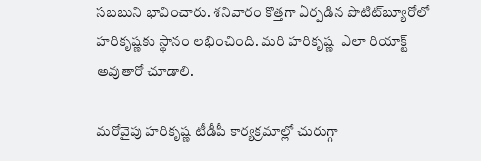సబబుని భావించారు. శనివారం కొత్తగా ఏర్పడిన పొటిట్‌బ్యూరోలో హరికృష్ణకు స్థానం లభించింది. మరి హరికృష్ణ  ఎలా రియాక్ట్ అవుతారో చూడాలి.

మరోవైపు హరికృష్ణ టీడీపీ కార్యక్రమాల్లో చురుగ్గా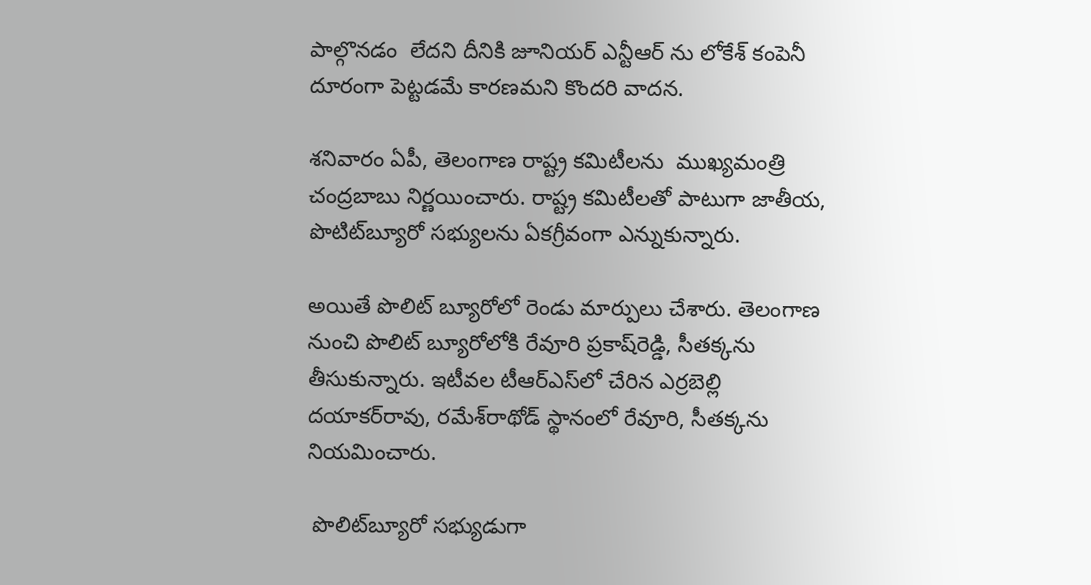పాల్గొనడం  లేదని దీనికి జూనియర్ ఎన్టీఆర్ ను లోకేశ్ కంపెనీ దూరంగా పెట్టడమే కారణమని కొందరి వాదన.

శనివారం ఏపీ, తెలంగాణ రాష్ట్ర కమిటీలను  ముఖ్యమంత్రి చంద్రబాబు నిర్ణయించారు. రాష్ట్ర కమిటీలతో పాటుగా జాతీయ, పొటిట్‌బ్యూరో సభ్యులను ఏకగ్రీవంగా ఎన్నుకున్నారు.

అయితే పొలిట్‌ బ్యూరోలో రెండు మార్పులు చేశారు. తెలంగాణ నుంచి పొలిట్‌ బ్యూరోలోకి రేవూరి ప్రకాష్‌రెడ్డి, సీతక్కను తీసుకున్నారు. ఇటీవల టీఆర్‌ఎస్‌లో చేరిన ఎర్రబెల్లి దయాకర్‌రావు, రమేశ్‌రాథోడ్‌ స్థానంలో రేవూరి, సీతక్కను నియమించారు.

 పొలిట్‌బ్యూరో సభ్యుడుగా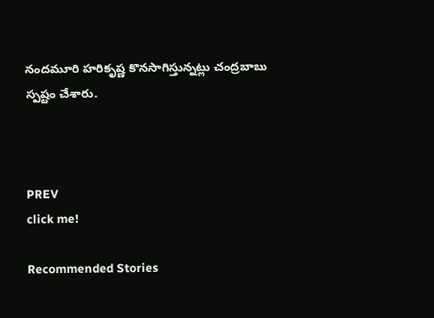నందమూరి హరికృష్ణ కొనసాగిస్తున్నట్లు చంద్రబాబు స్పష్టం చేశారు.



PREV
click me!

Recommended Stories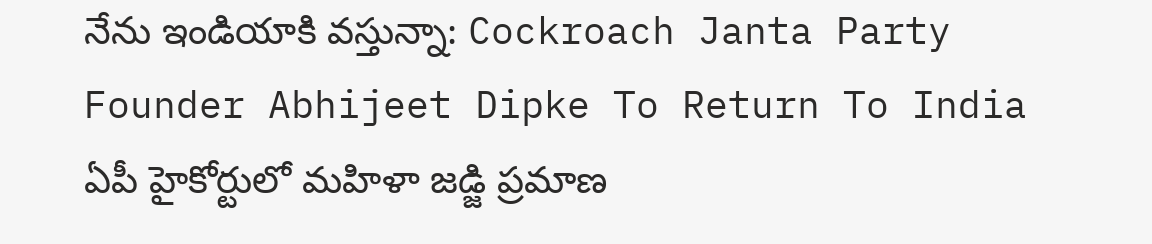నేను ఇండియాకి వస్తున్నా: Cockroach Janta Party Founder Abhijeet Dipke To Return To India
ఏపీ హైకోర్టులో మహిళా జడ్జి ప్రమాణ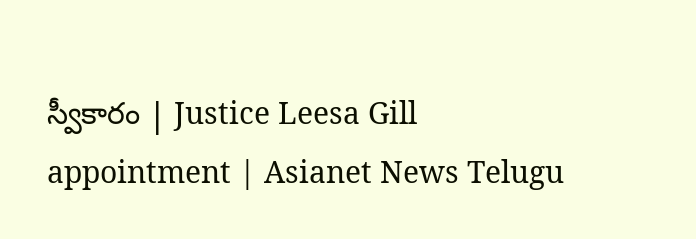స్వీకారం | Justice Leesa Gill appointment | Asianet News Telugu